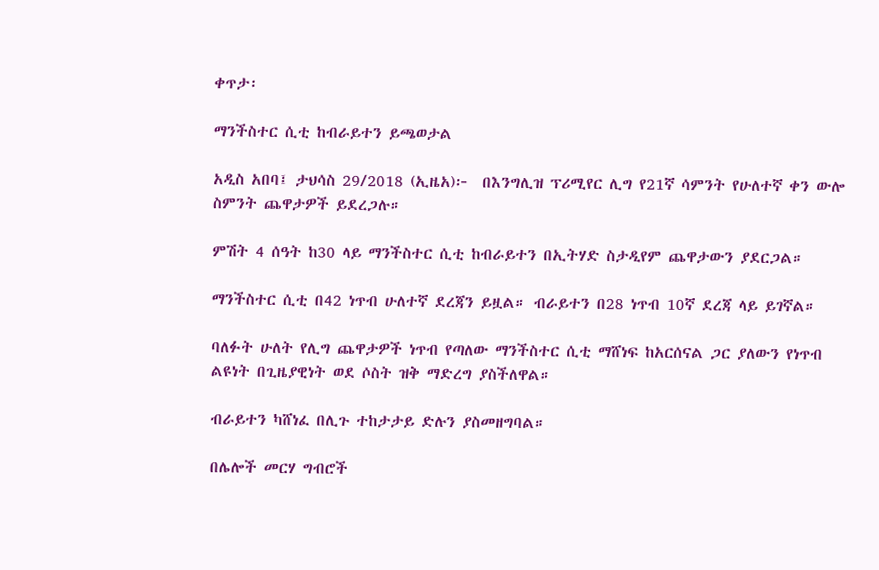ቀጥታ፡

ማንችስተር ሲቲ ከብራይተን ይጫወታል

አዲስ አበባ፤ ታህሳስ 29/2018 (ኢዜአ)፦  በእንግሊዝ ፕሪሚየር ሊግ የ21ኛ ሳምንት የሁለተኛ ቀን ውሎ ስምንት ጨዋታዎች ይደረጋሉ።

ምሽት 4 ሰዓት ከ30 ላይ ማንችስተር ሲቲ ከብራይተን በኢትሃድ ስታዲየም ጨዋታውን ያደርጋል።

ማንችስተር ሲቲ በ42 ነጥብ ሁለተኛ ደረጃን ይዟል። ብራይተን በ28 ነጥብ 10ኛ ደረጃ ላይ ይገኛል።

ባለፉት ሁለት የሊግ ጨዋታዎች ነጥብ የጣለው ማንችስተር ሲቲ ማሸነፍ ከአርሰናል ጋር ያለውን የነጥብ ልዩነት በጊዜያዊነት ወደ ሶስት ዝቅ ማድረግ ያስችለዋል።

ብራይተን ካሸነፈ በሊጉ ተከታታይ ድሉን ያስመዘግባል።

በሌሎች መርሃ ግብሮች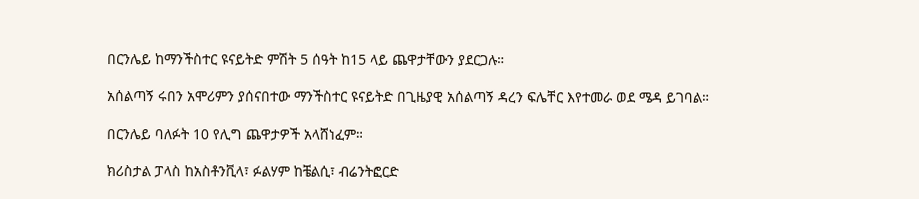በርንሌይ ከማንችስተር ዩናይትድ ምሽት 5 ሰዓት ከ15 ላይ ጨዋታቸውን ያደርጋሉ።

አሰልጣኝ ሩበን አሞሪምን ያሰናበተው ማንችስተር ዩናይትድ በጊዜያዊ አሰልጣኝ ዳረን ፍሌቸር እየተመራ ወደ ሜዳ ይገባል።

በርንሌይ ባለፉት 10 የሊግ ጨዋታዎች አላሸነፈም።

ክሪስታል ፓላስ ከአስቶንቪላ፣ ፉልሃም ከቼልሲ፣ ብሬንትፎርድ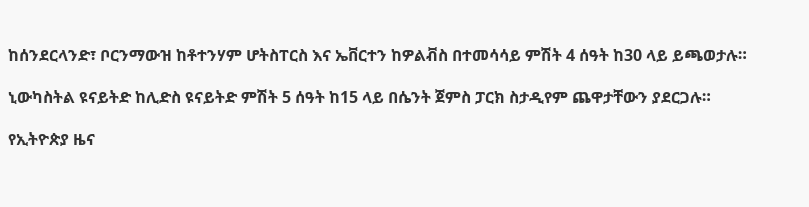ከሰንደርላንድ፣ ቦርንማውዝ ከቶተንሃም ሆትስፐርስ እና ኤቨርተን ከዎልቭስ በተመሳሳይ ምሽት 4 ሰዓት ከ30 ላይ ይጫወታሉ።

ኒውካስትል ዩናይትድ ከሊድስ ዩናይትድ ምሽት 5 ሰዓት ከ15 ላይ በሴንት ጀምስ ፓርክ ስታዲየም ጨዋታቸውን ያደርጋሉ።

የኢትዮጵያ ዜና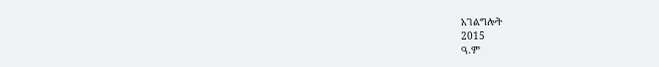አገልግሎት
2015
ዓ.ም